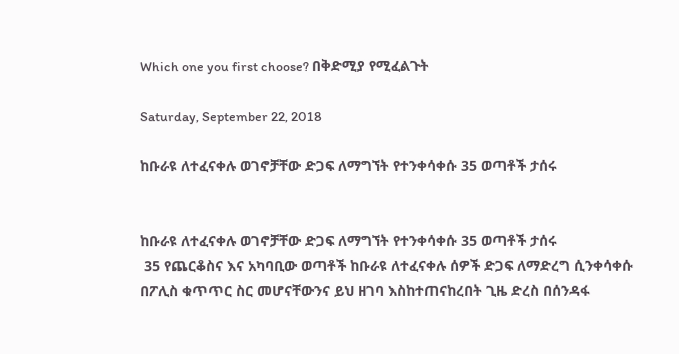Which one you first choose? በቅድሚያ የሚፈልጉት

Saturday, September 22, 2018

ከቡራዩ ለተፈናቀሉ ወገኖቻቸው ድጋፍ ለማግኘት የተንቀሳቀሱ 35 ወጣቶች ታሰሩ


ከቡራዩ ለተፈናቀሉ ወገኖቻቸው ድጋፍ ለማግኘት የተንቀሳቀሱ 35 ወጣቶች ታሰሩ
 35 የጨርቆስና እና አካባቢው ወጣቶች ከቡራዩ ለተፈናቀሉ ሰዎች ድጋፍ ለማድረግ ሲንቀሳቀሱ በፖሊስ ቁጥጥር ስር መሆናቸውንና ይህ ዘገባ እስከተጠናከረበት ጊዜ ድረስ በሰንዳፋ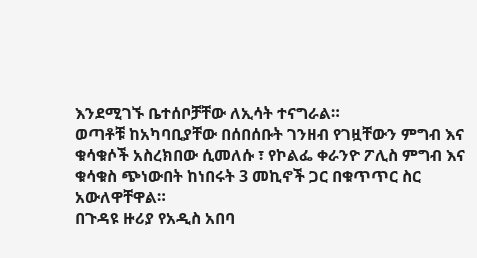እንደሚገኙ ቤተሰቦቻቸው ለኢሳት ተናግራል።
ወጣቶቹ ከአካባቢያቸው በሰበሰቡት ገንዘብ የገዟቸውን ምግብ እና ቁሳቁሶች አስረክበው ሲመለሱ ፣ የኮልፌ ቀራንዮ ፖሊስ ምግብ እና ቁሳቁስ ጭነውበት ከነበሩት 3 መኪኖች ጋር በቁጥጥር ስር አውለዋቸዋል።
በጉዳዩ ዙሪያ የአዲስ አበባ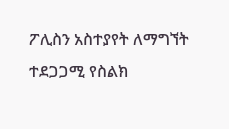ፖሊስን አስተያየት ለማግኘት ተደጋጋሚ የስልክ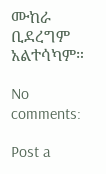ሙከራ ቢደረግም አልተሳካም።

No comments:

Post a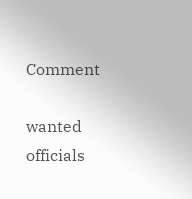Comment

wanted officials